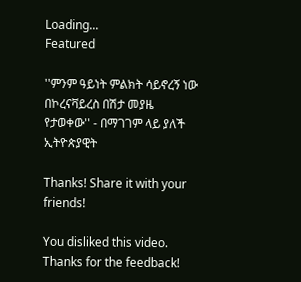Loading...
Featured

''ምንም ዓይነት ምልክት ሳይኖረኝ ነው በኮረናቫይረስ በሽታ መያዜ የታወቀው'' - በማገገም ላይ ያለች ኢትዮጵያዊት

Thanks! Share it with your friends!

You disliked this video. Thanks for the feedback!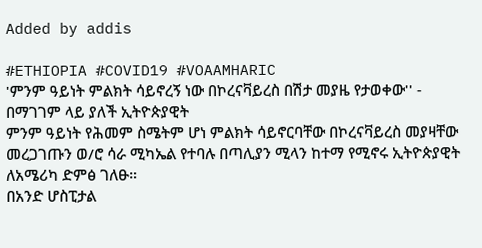Added by addis

#ETHIOPIA #COVID19 #VOAAMHARIC
'ምንም ዓይነት ምልክት ሳይኖረኝ ነው በኮረናቫይረስ በሽታ መያዜ የታወቀው'' - በማገገም ላይ ያለች ኢትዮጵያዊት
ምንም ዓይነት የሕመም ስሜትም ሆነ ምልክት ሳይኖርባቸው በኮረናቫይረስ መያዛቸው መረጋገጡን ወ/ሮ ሳራ ሚካኤል የተባሉ በጣሊያን ሚላን ከተማ የሚኖሩ ኢትዮጵያዊት ለአሜሪካ ድምፅ ገለፁ።
በአንድ ሆስፒታል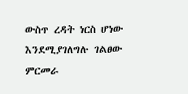ውስጥ ረዳት ነርስ ሆነው እንደሚያገለግሉ ገልፀው ምርመራ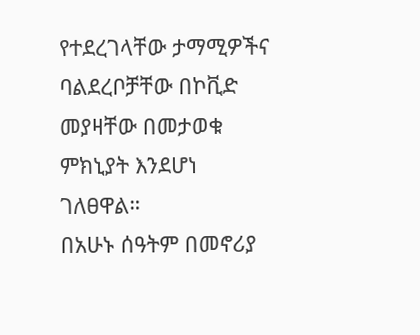የተደረገላቸው ታማሚዎችና ባልደረቦቻቸው በኮቪድ መያዛቸው በመታወቁ ምክኒያት እንደሆነ ገለፀዋል።
በአሁኑ ሰዓትም በመኖሪያ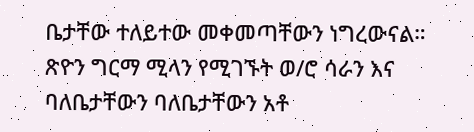ቤታቸው ተለይተው መቀመጣቸውን ነግረውናል።
ጽዮን ግርማ ሚላን የሚገኙት ወ/ሮ ሳራን እና ባለቤታቸውን ባለቤታቸውን አቶ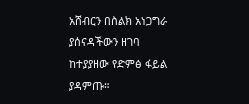አሸብርን በስልክ አነጋግራ ያሰናዳችውን ዘገባ ከተያያዘው የድምፅ ፋይል ያዳምጡ።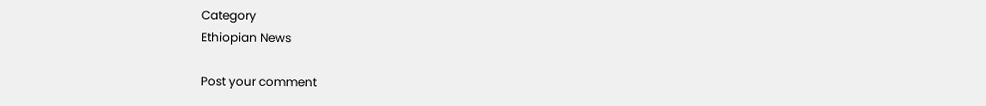Category
Ethiopian News

Post your comment